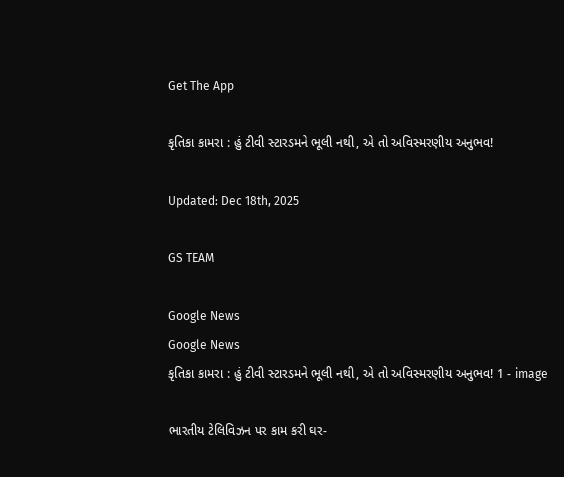Get The App

કૃતિકા કામરા : હું ટીવી સ્ટારડમને ભૂલી નથી, એ તો અવિસ્મરણીય અનુભવ!

Updated: Dec 18th, 2025

GS TEAM

Google News
Google News
કૃતિકા કામરા : હું ટીવી સ્ટારડમને ભૂલી નથી, એ તો અવિસ્મરણીય અનુભવ! 1 - image

ભારતીય ટેલિવિઝન પર કામ કરી ઘર-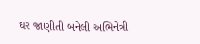ઘર જાણીતી બનેલી અભિનેત્રી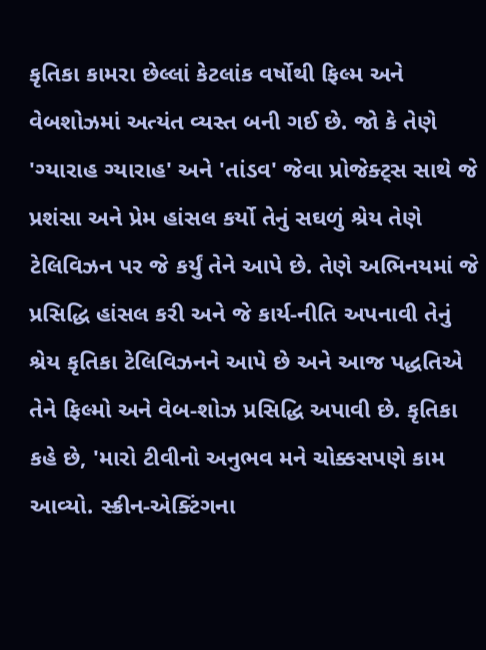કૃતિકા કામરા છેલ્લાં કેટલાંક વર્ષોથી ફિલ્મ અને વેબશોઝમાં અત્યંત વ્યસ્ત બની ગઈ છે. જો કે તેણે 'ગ્યારાહ ગ્યારાહ' અને 'તાંડવ' જેવા પ્રોજેક્ટ્સ સાથે જે પ્રશંસા અને પ્રેમ હાંસલ કર્યો તેનું સઘળું શ્રેય તેણે ટેલિવિઝન પર જે કર્યું તેને આપે છે. તેણે અભિનયમાં જે પ્રસિદ્ધિ હાંસલ કરી અને જે કાર્ય-નીતિ અપનાવી તેનું શ્રેય કૃતિકા ટેલિવિઝનને આપે છે અને આજ પદ્ધતિએ તેને ફિલ્મો અને વેબ-શોઝ પ્રસિદ્ધિ અપાવી છે. કૃતિકા કહે છે, 'મારો ટીવીનો અનુભવ મને ચોક્કસપણે કામ આવ્યો. સ્ક્રીન-એક્ટિંગના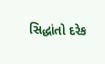સિદ્ધાંતો દરેક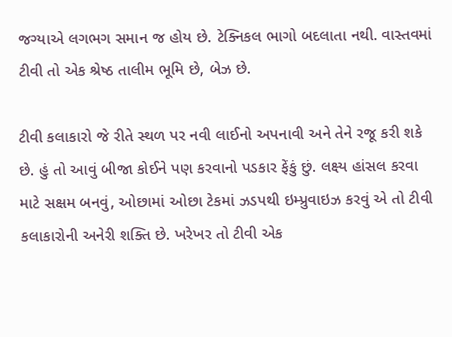જગ્યાએ લગભગ સમાન જ હોય છે. ટેક્નિકલ ભાગો બદલાતા નથી. વાસ્તવમાં ટીવી તો એક શ્રેષ્ઠ તાલીમ ભૂમિ છે, બેઝ છે.

ટીવી કલાકારો જે રીતે સ્થળ પર નવી લાઈનો અપનાવી અને તેને રજૂ કરી શકે છે. હું તો આવું બીજા કોઈને પણ કરવાનો પડકાર ફેંકું છું. લક્ષ્ય હાંસલ કરવા માટે સક્ષમ બનવું, ઓછામાં ઓછા ટેકમાં ઝડપથી ઇમ્પ્રુવાઇઝ કરવું એ તો ટીવી કલાકારોની અનેરી શક્તિ છે. ખરેખર તો ટીવી એક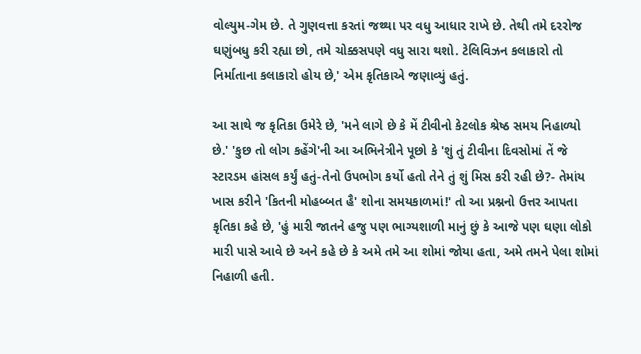વોલ્યુમ-ગેમ છે. તે ગુણવત્તા કરતાં જથ્થા પર વધુ આધાર રાખે છે. તેથી તમે દરરોજ ઘણુંબધુ કરી રહ્યા છો, તમે ચોક્કસપણે વધુ સારા થશો. ટેલિવિઝન કલાકારો તો નિર્માતાના કલાકારો હોય છે,' એમ કૃતિકાએ જણાવ્યું હતું.

આ સાથે જ કૃતિકા ઉમેરે છે, 'મને લાગે છે કે મેં ટીવીનો કેટલોક શ્રેષ્ઠ સમય નિહાળ્યો છે.' 'કુછ તો લોગ કહેંગે'ની આ અભિનેત્રીને પૂછો કે 'શું તું ટીવીના દિવસોમાં તેં જે સ્ટારડમ હાંસલ કર્યું હતું-તેનો ઉપભોગ કર્યો હતો તેને તું શું મિસ કરી રહી છે?- તેમાંય ખાસ કરીને 'કિતની મોહબ્બત હૈ' શોના સમયકાળમાં!' તો આ પ્રશ્નનો ઉત્તર આપતા કૃતિકા કહે છે, 'હું મારી જાતને હજુ પણ ભાગ્યશાળી માનું છું કે આજે પણ ઘણા લોકો મારી પાસે આવે છે અને કહે છે કે અમે તમે આ શોમાં જોયા હતા, અમે તમને પેલા શોમાં નિહાળી હતી.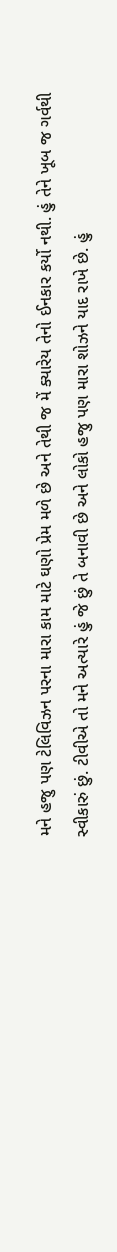મને હજુ પણ ટેલિવિઝન પરના મારા કામ માટે ઘણો પ્રેમ મળે છે અને તેથી જ મેં ક્યારેય તેનો ઈનકાર કર્યો નથી. હું તેને ખૂબ જ ગર્વથી સ્વીકારું છું. ટીવીએ તો મને અત્યારે હું જે છું તે બનાવી છે અને લોકો હજુ પણ મારા શોઝને યાદ રાખે છે. હું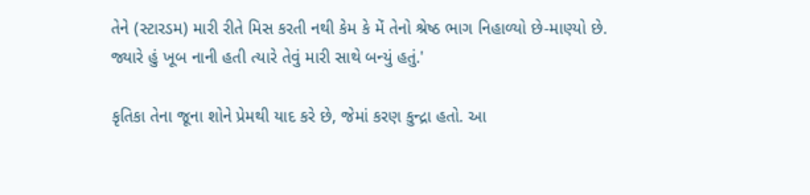તેને (સ્ટારડમ) મારી રીતે મિસ કરતી નથી કેમ કે મેં તેનો શ્રેષ્ઠ ભાગ નિહાળ્યો છે-માણ્યો છે. જ્યારે હું ખૂબ નાની હતી ત્યારે તેવું મારી સાથે બન્યું હતું.'

કૃતિકા તેના જૂના શોને પ્રેમથી યાદ કરે છે, જેમાં કરણ કુન્દ્રા હતો. આ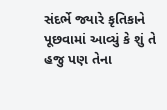સંદર્ભે જ્યારે કૃતિકાને પૂછવામાં આવ્યું કે શું તે હજુ પણ તેના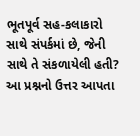ભૂતપૂર્વ સહ-કલાકારો સાથે સંપર્કમાં છે, જેની સાથે તે સંકળાયેલી હતી? આ પ્રશ્નનો ઉત્તર આપતા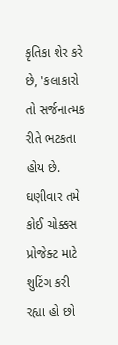કૃતિકા શેર કરે છે, 'કલાકારો તો સર્જનાત્મક રીતે ભટકતા હોય છે. ઘણીવાર તમે કોઈ ચોક્કસ પ્રોજેક્ટ માટે શુટિંગ કરી રહ્યા હો છો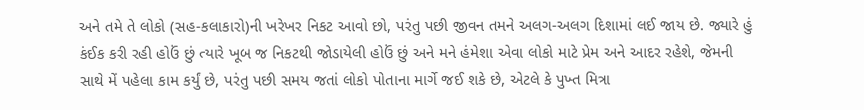અને તમે તે લોકો (સહ-કલાકારો)ની ખરેખર નિકટ આવો છો, પરંતુ પછી જીવન તમને અલગ-અલગ દિશામાં લઈ જાય છે. જ્યારે હું કંઈક કરી રહી હોઉં છું ત્યારે ખૂબ જ નિકટથી જોડાયેલી હોઉં છું અને મને હંમેશા એવા લોકો માટે પ્રેમ અને આદર રહેશે, જેમની સાથે મેં પહેલા કામ કર્યું છે, પરંતુ પછી સમય જતાં લોકો પોતાના માર્ગે જઈ શકે છે, એટલે કે પુખ્ત મિત્રા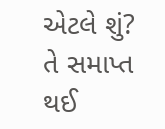એટલે શું? તે સમાપ્ત થઈ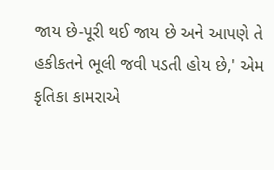જાય છે-પૂરી થઈ જાય છે અને આપણે તે હકીકતને ભૂલી જવી પડતી હોય છે,' એમ કૃતિકા કામરાએ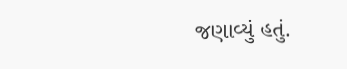જણાવ્યું હતું.